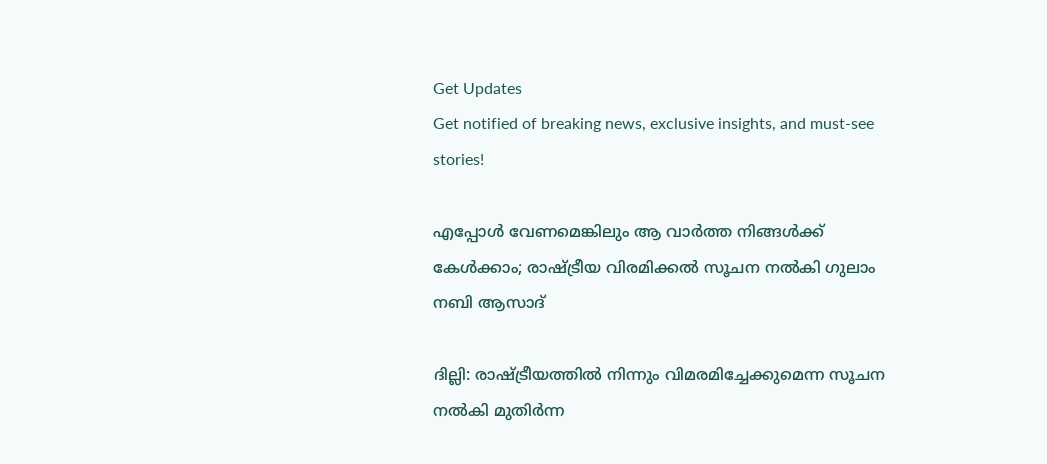Get Updates
Get notified of breaking news, exclusive insights, and must-see stories!

എപ്പോള്‍ വേണമെങ്കിലും ആ വാര്‍ത്ത നിങ്ങള്‍ക്ക് കേള്‍ക്കാം; രാഷ്ട്രീയ വിരമിക്കല്‍ സൂചന നല്‍കി ഗുലാം നബി ആസാദ്

ദില്ലി: രാഷ്ട്രീയത്തില്‍ നിന്നും വിമരമിച്ചേക്കുമെന്ന സൂചന നല്‍കി മുതിര്‍ന്ന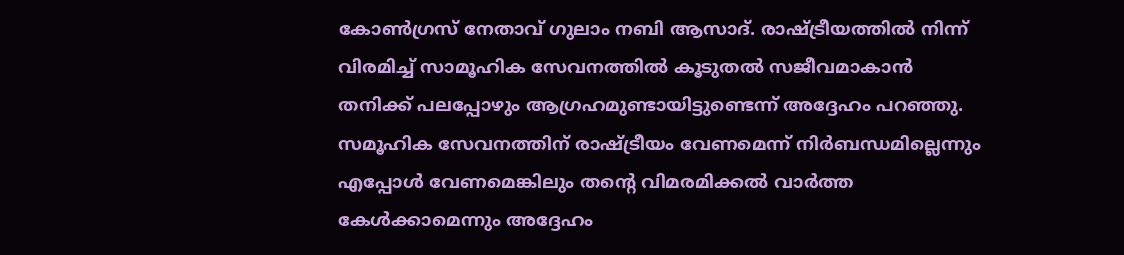കോണ്‍ഗ്രസ് നേതാവ് ഗുലാം നബി ആസാദ്. രാഷ്ട്രീയത്തില്‍ നിന്ന് വിരമിച്ച് സാമൂഹിക സേവനത്തില്‍ കൂടുതല്‍ സജീവമാകാന്‍ തനിക്ക് പലപ്പോഴും ആഗ്രഹമുണ്ടായിട്ടുണ്ടെന്ന് അദ്ദേഹം പറഞ്ഞു. സമൂഹിക സേവനത്തിന് രാഷ്ട്രീയം വേണമെന്ന് നിര്‍ബന്ധമില്ലെന്നും എപ്പോള്‍ വേണമെങ്കിലും തന്റെ വിമരമിക്കല്‍ വാര്‍ത്ത കേള്‍ക്കാമെന്നും അദ്ദേഹം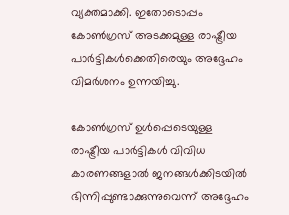വ്യക്തമാക്കി. ഇതോടൊപ്പം കോണ്‍ഗ്രസ് അടക്കമുള്ള രാഷ്ട്രീയ പാര്‍ട്ടികള്‍ക്കെതിരെയും അദ്ദേഹം വിമര്‍ശനം ഉന്നയിച്ചു.

കോണ്‍ഗ്രസ് ഉള്‍പ്പെടെയുള്ള രാഷ്ട്രീയ പാര്‍ട്ടികള്‍ വിവിധ കാരണങ്ങളാല്‍ ജനങ്ങള്‍ക്കിടയില്‍ ഭിന്നിപ്പുണ്ടാക്കുന്നുവെന്ന് അദ്ദേഹം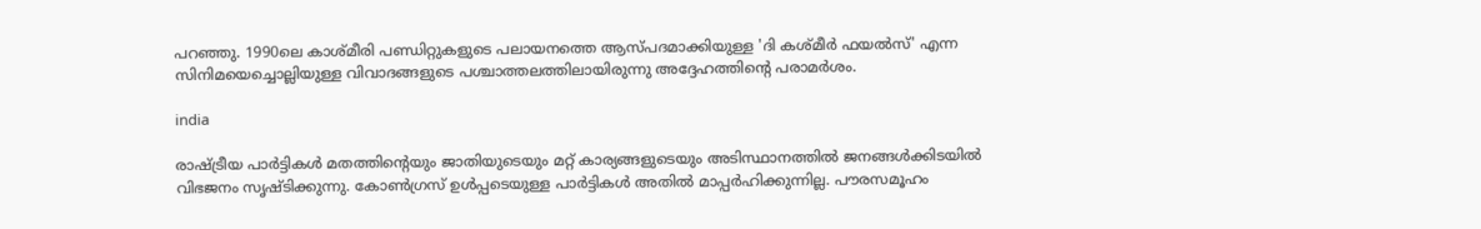പറഞ്ഞു. 1990ലെ കാശ്മീരി പണ്ഡിറ്റുകളുടെ പലായനത്തെ ആസ്പദമാക്കിയുള്ള 'ദി കശ്മീര്‍ ഫയല്‍സ്' എന്ന സിനിമയെച്ചൊല്ലിയുള്ള വിവാദങ്ങളുടെ പശ്ചാത്തലത്തിലായിരുന്നു അദ്ദേഹത്തിന്റെ പരാമര്‍ശം.

india

രാഷ്ട്രീയ പാര്‍ട്ടികള്‍ മതത്തിന്റെയും ജാതിയുടെയും മറ്റ് കാര്യങ്ങളുടെയും അടിസ്ഥാനത്തില്‍ ജനങ്ങള്‍ക്കിടയില്‍ വിഭജനം സൃഷ്ടിക്കുന്നു. കോണ്‍ഗ്രസ് ഉള്‍പ്പടെയുള്ള പാര്‍ട്ടികള്‍ അതില്‍ മാപ്പര്‍ഹിക്കുന്നില്ല. പൗരസമൂഹം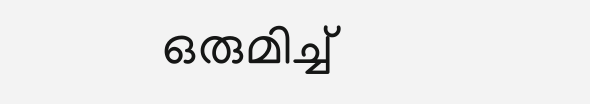ഒരുമിച്ച്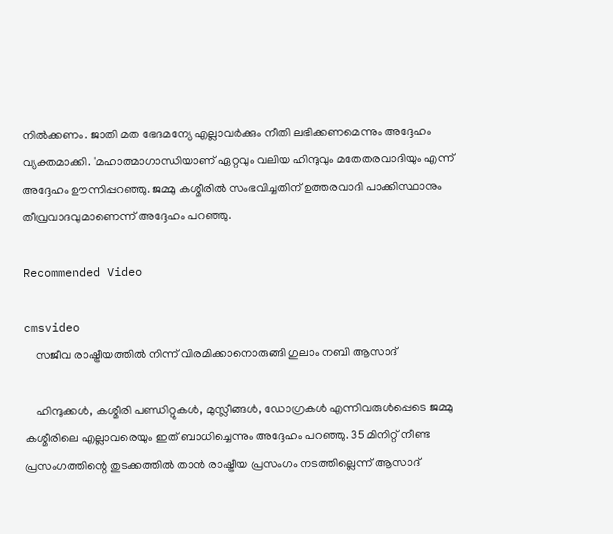നില്‍ക്കണം. ജാതി മത ഭേദമന്യേ എല്ലാവര്‍ക്കും നീതി ലഭിക്കണമെന്നും അദ്ദേഹം വ്യക്തമാക്കി. 'മഹാത്മാഗാന്ധിയാണ് ഏറ്റവും വലിയ ഹിന്ദുവും മതേതരവാദിയും എന്ന് അദ്ദേഹം ഊന്നിപ്പറഞ്ഞു. ജമ്മു കശ്മീരില്‍ സംഭവിച്ചതിന് ഉത്തരവാദി പാക്കിസ്ഥാനും തീവ്രവാദവുമാണെന്ന് അദ്ദേഹം പറഞ്ഞു.

Recommended Video

cmsvideo
    സജീവ രാഷ്ട്രീയത്തിൽ നിന്ന് വിരമിക്കാനൊരുങ്ങി ഗുലാം നബി ആസാദ്‌

    ഹിന്ദുക്കള്‍, കശ്മീരി പണ്ഡിറ്റുകള്‍, മുസ്ലീങ്ങള്‍, ഡോഗ്രകള്‍ എന്നിവരുള്‍പ്പെടെ ജമ്മു കശ്മീരിലെ എല്ലാവരെയും ഇത് ബാധിച്ചെന്നും അദ്ദേഹം പറഞ്ഞു. 35 മിനിറ്റ് നീണ്ട പ്രസംഗത്തിന്റെ തുടക്കത്തില്‍ താന്‍ രാഷ്ട്രീയ പ്രസംഗം നടത്തില്ലെന്ന് ആസാദ്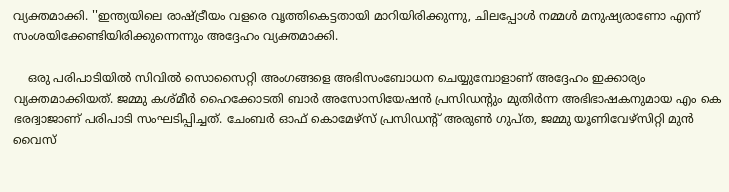വ്യക്തമാക്കി. ''ഇന്ത്യയിലെ രാഷ്ട്രീയം വളരെ വൃത്തികെട്ടതായി മാറിയിരിക്കുന്നു, ചിലപ്പോള്‍ നമ്മള്‍ മനുഷ്യരാണോ എന്ന് സംശയിക്കേണ്ടിയിരിക്കുന്നെന്നും അദ്ദേഹം വ്യക്തമാക്കി.

    ഒരു പരിപാടിയില്‍ സിവില്‍ സൊസൈറ്റി അംഗങ്ങളെ അഭിസംബോധന ചെയ്യുമ്പോളാണ് അദ്ദേഹം ഇക്കാര്യം വ്യക്തമാക്കിയത്. ജമ്മു കശ്മീര്‍ ഹൈക്കോടതി ബാര്‍ അസോസിയേഷന്‍ പ്രസിഡന്റും മുതിര്‍ന്ന അഭിഭാഷകനുമായ എം കെ ഭരദ്വാജാണ് പരിപാടി സംഘടിപ്പിച്ചത്. ചേംബര്‍ ഓഫ് കൊമേഴ്സ് പ്രസിഡന്റ് അരുണ്‍ ഗുപ്ത, ജമ്മു യൂണിവേഴ്സിറ്റി മുന്‍ വൈസ്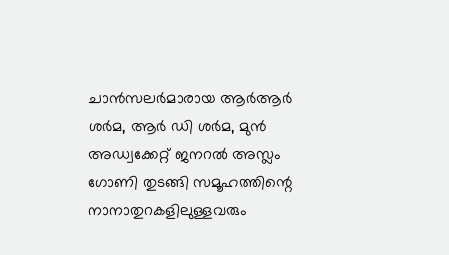ചാന്‍സലര്‍മാരായ ആര്‍ആര്‍ ശര്‍മ, ആര്‍ ഡി ശര്‍മ, മുന്‍ അഡ്വക്കേറ്റ് ജനറല്‍ അസ്ലം ഗോണി തുടങ്ങി സമൂഹത്തിന്റെ നാനാതുറകളിലുള്ളവരും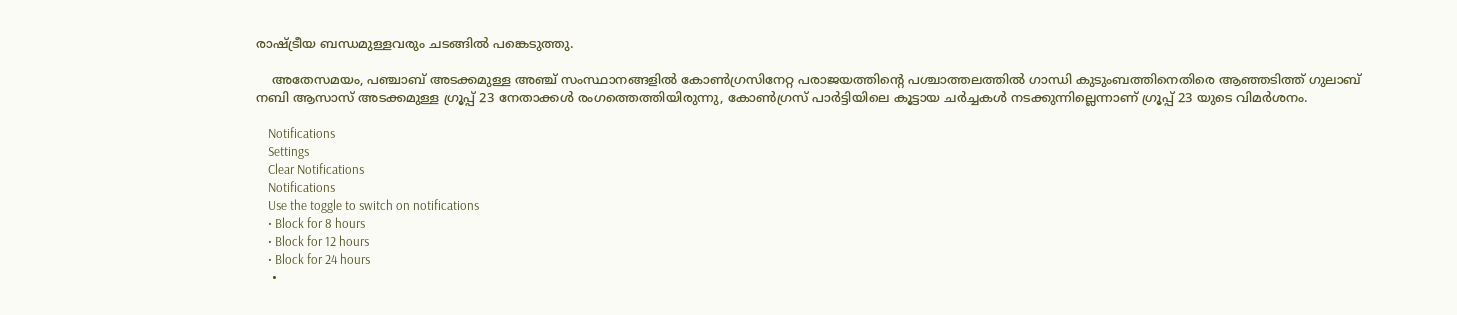രാഷ്ട്രീയ ബന്ധമുള്ളവരും ചടങ്ങില്‍ പങ്കെടുത്തു.

    അതേസമയം, പഞ്ചാബ് അടക്കമുള്ള അഞ്ച് സംസ്ഥാനങ്ങളില്‍ കോണ്‍ഗ്രസിനേറ്റ പരാജയത്തിന്റെ പശ്ചാത്തലത്തില്‍ ഗാന്ധി കുടുംബത്തിനെതിരെ ആഞ്ഞടിത്ത് ഗുലാബ് നബി ആസാസ് അടക്കമുള്ള ഗ്രൂപ്പ് 23 നേതാക്കള്‍ രംഗത്തെത്തിയിരുന്നു, കോണ്‍ഗ്രസ് പാര്‍ട്ടിയിലെ കൂട്ടായ ചര്‍ച്ചകള്‍ നടക്കുന്നില്ലെന്നാണ് ഗ്രൂപ്പ് 23 യുടെ വിമര്‍ശനം.

    Notifications
    Settings
    Clear Notifications
    Notifications
    Use the toggle to switch on notifications
    • Block for 8 hours
    • Block for 12 hours
    • Block for 24 hours
    •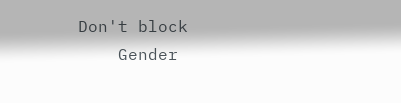Don't block
    Gender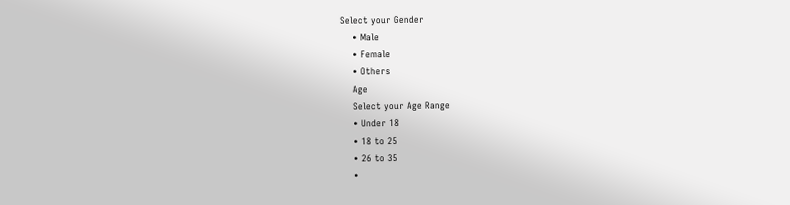Select your Gender
    • Male
    • Female
    • Others
    Age
    Select your Age Range
    • Under 18
    • 18 to 25
    • 26 to 35
    •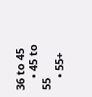36 to 45
    • 45 to 55
    • 55+